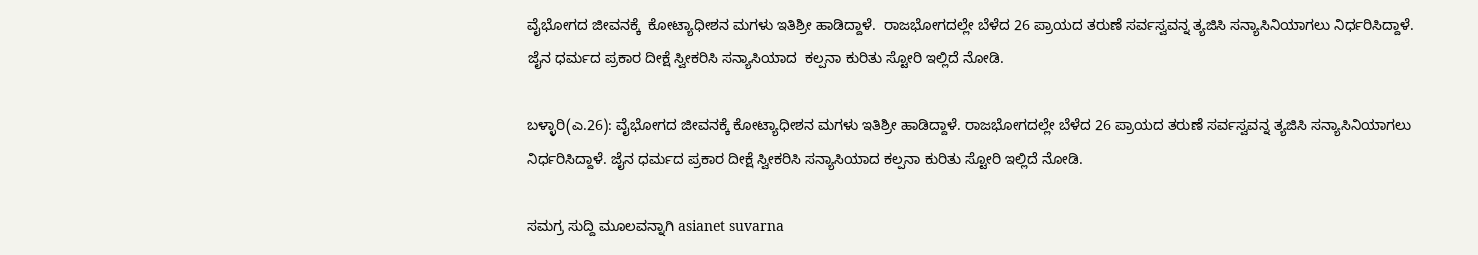ವೈಭೋಗದ ಜೀವನಕ್ಕೆ  ಕೋಟ್ಯಾಧೀಶನ ಮಗಳು ಇತಿಶ್ರೀ ಹಾಡಿದ್ದಾಳೆ.  ರಾಜಭೋಗದಲ್ಲೇ ಬೆಳೆದ 26 ಪ್ರಾಯದ ತರುಣೆ ಸರ್ವಸ್ವವನ್ನ ತ್ಯಜಿಸಿ ಸನ್ಯಾಸಿನಿಯಾಗಲು ನಿರ್ಧರಿಸಿದ್ದಾಳೆ. ಜೈನ ಧರ್ಮದ ಪ್ರಕಾರ ದೀಕ್ಷೆ ಸ್ವೀಕರಿಸಿ ಸನ್ಯಾಸಿಯಾದ  ಕಲ್ಪನಾ ಕುರಿತು ಸ್ಟೋರಿ ಇಲ್ಲಿದೆ ನೋಡಿ.

ಬಳ್ಳಾರಿ(ಎ.26): ವೈಭೋಗದ ಜೀವನಕ್ಕೆ ಕೋಟ್ಯಾಧೀಶನ ಮಗಳು ಇತಿಶ್ರೀ ಹಾಡಿದ್ದಾಳೆ. ರಾಜಭೋಗದಲ್ಲೇ ಬೆಳೆದ 26 ಪ್ರಾಯದ ತರುಣೆ ಸರ್ವಸ್ವವನ್ನ ತ್ಯಜಿಸಿ ಸನ್ಯಾಸಿನಿಯಾಗಲು ನಿರ್ಧರಿಸಿದ್ದಾಳೆ. ಜೈನ ಧರ್ಮದ ಪ್ರಕಾರ ದೀಕ್ಷೆ ಸ್ವೀಕರಿಸಿ ಸನ್ಯಾಸಿಯಾದ ಕಲ್ಪನಾ ಕುರಿತು ಸ್ಟೋರಿ ಇಲ್ಲಿದೆ ನೋಡಿ.

ಸಮಗ್ರ ಸುದ್ದಿ ಮೂಲವನ್ನಾಗಿ asianet suvarna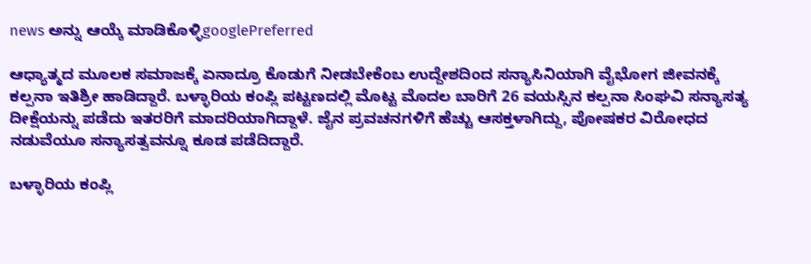news ಅನ್ನು ಆಯ್ಕೆ ಮಾಡಿಕೊಳ್ಳಿgooglePreferred

ಆಧ್ಯಾತ್ಮದ ಮೂಲಕ ಸಮಾಜಕ್ಕೆ ಏನಾದ್ರೂ ಕೊಡುಗೆ ನೀಡಬೇಕೆಂಬ ಉದ್ದೇಶದಿಂದ ಸನ್ಯಾಸಿನಿಯಾಗಿ ವೈಭೋಗ ಜೀವನಕ್ಕೆ ಕಲ್ಪನಾ ಇತಿಶ್ರೀ ಹಾಡಿದ್ದಾರೆ. ಬಳ್ಳಾರಿಯ ಕಂಪ್ಲಿ ಪಟ್ಟಣದಲ್ಲಿ ಮೊಟ್ಟ ಮೊದಲ ಬಾರಿಗೆ 26 ವಯಸ್ಸಿನ ಕಲ್ಪನಾ ಸಿಂಘವಿ ಸನ್ಯಾಸತ್ಯ ದೀಕ್ಷೆಯನ್ನು ಪಡೆದು ಇತರರಿಗೆ ಮಾದರಿಯಾಗಿದ್ದಾಳೆ. ಜೈನ ಪ್ರವಚನಗಳಿಗೆ ಹೆಚ್ಚು ಆಸಕ್ತಳಾಗಿದ್ದು, ಪೋಷಕರ ವಿರೋಧದ ನಡುವೆಯೂ ಸನ್ಯಾಸತ್ವವನ್ನೂ ಕೂಡ ಪಡೆದಿದ್ದಾರೆ.

ಬಳ್ಳಾರಿಯ ಕಂಪ್ಲಿ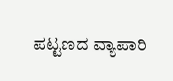ಪಟ್ಟಣದ ವ್ಯಾಪಾರಿ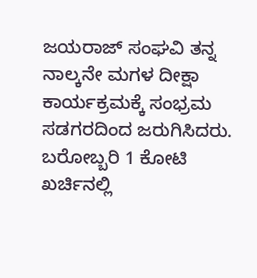ಜಯರಾಜ್ ಸಂಘವಿ ತನ್ನ ನಾಲ್ಕನೇ ಮಗಳ ದೀಕ್ಷಾ ಕಾರ್ಯಕ್ರಮಕ್ಕೆ ಸಂಭ್ರಮ ಸಡಗರದಿಂದ ಜರುಗಿಸಿದರು. ಬರೋಬ್ಬರಿ 1 ಕೋಟಿ ಖರ್ಚಿನಲ್ಲಿ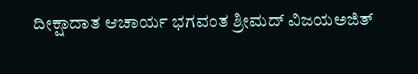ದೀಕ್ಷಾದಾತ ಆಚಾರ್ಯ ಭಗವಂತ ಶ್ರೀಮದ್ ವಿಜಯಅಜಿತ್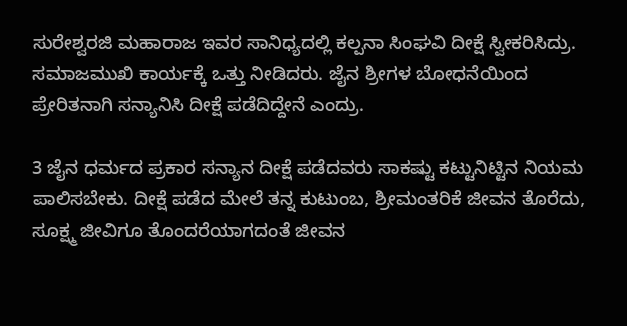ಸುರೇಶ್ವರಜಿ ಮಹಾರಾಜ ಇವರ ಸಾನಿಧ್ಯದಲ್ಲಿ ಕಲ್ಪನಾ ಸಿಂಘವಿ ದೀಕ್ಷೆ ಸ್ವೀಕರಿಸಿದ್ರು. ಸಮಾಜಮುಖಿ ಕಾರ್ಯಕ್ಕೆ ಒತ್ತು ನೀಡಿದರು. ಜೈನ ಶ್ರೀಗಳ ಬೋಧನೆಯಿಂದ ಪ್ರೇರಿತನಾಗಿ ಸನ್ಯಾನಿಸಿ ದೀಕ್ಷೆ ಪಡೆದಿದ್ದೇನೆ ಎಂದ್ರು.

3 ಜೈನ ಧರ್ಮದ ಪ್ರಕಾರ ಸನ್ಯಾನ ದೀಕ್ಷೆ ಪಡೆದವರು ಸಾಕಷ್ಟು ಕಟ್ಟುನಿಟ್ಟಿನ ನಿಯಮ ಪಾಲಿಸಬೇಕು. ದೀಕ್ಷೆ ಪಡೆದ ಮೇಲೆ ತನ್ನ ಕುಟುಂಬ, ಶ್ರೀಮಂತರಿಕೆ ಜೀವನ ತೊರೆದು, ಸೂಕ್ಷ್ಮ ಜೀವಿಗೂ ತೊಂದರೆಯಾಗದಂತೆ ಜೀವನ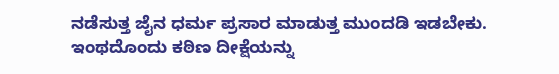ನಡೆಸುತ್ತ ಜೈನ ಧರ್ಮ ಪ್ರಸಾರ ಮಾಡುತ್ತ ಮುಂದಡಿ ಇಡಬೇಕು. ಇಂಥದೊಂದು ಕಠಿಣ ದೀಕ್ಷೆಯನ್ನು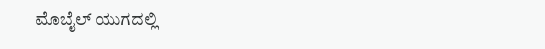ಮೊಬೈಲ್ ಯುಗದಲ್ಲಿ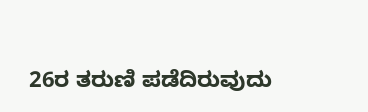26ರ ತರುಣಿ ಪಡೆದಿರುವುದು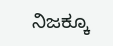ನಿಜಕ್ಕೂ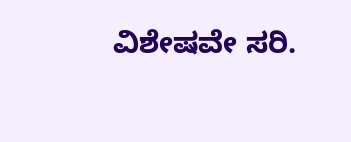ವಿಶೇಷವೇ ಸರಿ.